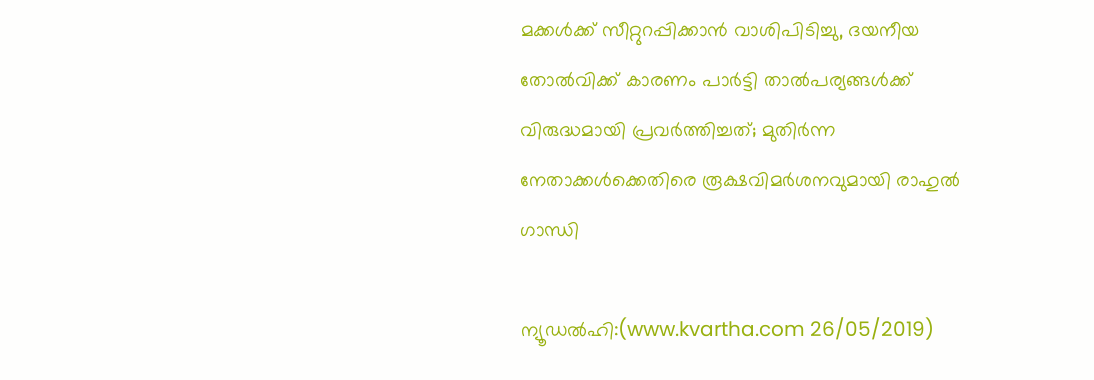മക്കള്‍ക്ക് സീറ്റുറപ്പിക്കാന്‍ വാശിപിടിച്ചു, ദയനീയ തോല്‍വിക്ക് കാരണം പാര്‍ട്ടി താല്‍പര്യങ്ങള്‍ക്ക് വിരുദ്ധമായി പ്രവര്‍ത്തിച്ചത്; മുതിര്‍ന്ന നേതാക്കള്‍ക്കെതിരെ രൂക്ഷവിമര്‍ശനവുമായി രാഹുല്‍ ഗാന്ധി

ന്യൂഡല്‍ഹി:(www.kvartha.com 26/05/2019)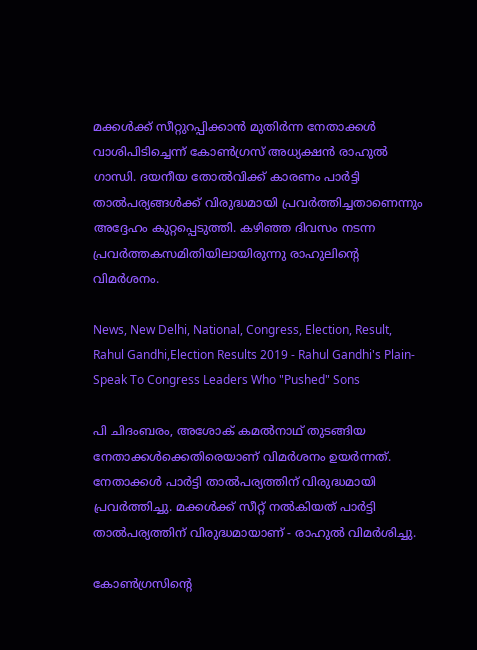മക്കള്‍ക്ക് സീറ്റുറപ്പിക്കാന്‍ മുതിര്‍ന്ന നേതാക്കള്‍ വാശിപിടിച്ചെന്ന് കോണ്‍ഗ്രസ് അധ്യക്ഷന്‍ രാഹുല്‍ ഗാന്ധി. ദയനീയ തോല്‍വിക്ക് കാരണം പാര്‍ട്ടി താല്‍പര്യങ്ങള്‍ക്ക് വിരുദ്ധമായി പ്രവര്‍ത്തിച്ചതാണെന്നും അദ്ദേഹം കുറ്റപ്പെടുത്തി. കഴിഞ്ഞ ദിവസം നടന്ന പ്രവര്‍ത്തകസമിതിയിലായിരുന്നു രാഹുലിന്റെ വിമര്‍ശനം.

News, New Delhi, National, Congress, Election, Result, Rahul Gandhi,Election Results 2019 - Rahul Gandhi's Plain-Speak To Congress Leaders Who "Pushed" Sons

പി ചിദംബരം, അശോക് കമല്‍നാഥ് തുടങ്ങിയ നേതാക്കള്‍ക്കെതിരെയാണ് വിമര്‍ശനം ഉയര്‍ന്നത്. നേതാക്കള്‍ പാര്‍ട്ടി താല്‍പര്യത്തിന് വിരുദ്ധമായി പ്രവര്‍ത്തിച്ചു. മക്കള്‍ക്ക് സീറ്റ് നല്‍കിയത് പാര്‍ട്ടി താല്‍പര്യത്തിന് വിരുദ്ധമായാണ് - രാഹുല്‍ വിമര്‍ശിച്ചു.

കോണ്‍ഗ്രസിന്റെ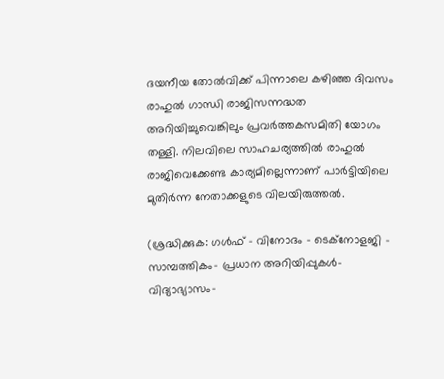ദയനീയ തോല്‍വിക്ക് പിന്നാലെ കഴിഞ്ഞ ദിവസം രാഹുല്‍ ഗാന്ധി രാജിസന്നദ്ധത അറിയിച്ചുവെങ്കിലും പ്രവര്‍ത്തകസമിതി യോഗം തള്ളി. നിലവിലെ സാഹചര്യത്തില്‍ രാഹുല്‍ രാജിവെക്കേണ്ട കാര്യമില്ലെന്നാണ് പാര്‍ട്ടിയിലെ മുതിര്‍ന്ന നേതാക്കളുടെ വിലയിരുത്തല്‍.

(ശ്രദ്ധിക്കുക: ഗൾഫ് - വിനോദം - ടെക്നോളജി - സാമ്പത്തികം- പ്രധാന അറിയിപ്പുകൾ-വിദ്യാഭ്യാസം-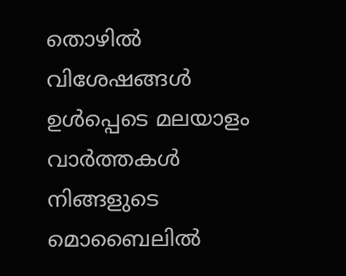തൊഴിൽ വിശേഷങ്ങൾ ഉൾപ്പെടെ മലയാളം വാർത്തകൾ നിങ്ങളുടെ മൊബൈലിൽ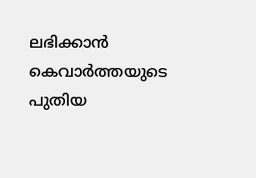ലഭിക്കാൻ കെവാർത്തയുടെ പുതിയ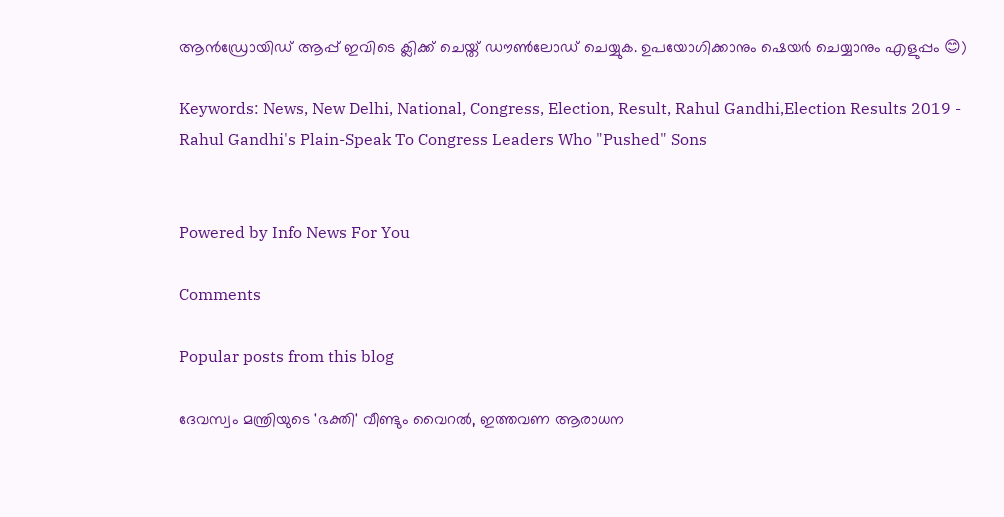ആൻഡ്രോയിഡ് ആപ്പ് ഇവിടെ ക്ലിക്ക് ചെയ്ത് ഡൗൺലോഡ് ചെയ്യുക. ഉപയോഗിക്കാനും ഷെയർ ചെയ്യാനും എളുപ്പം 😊)

Keywords: News, New Delhi, National, Congress, Election, Result, Rahul Gandhi,Election Results 2019 - Rahul Gandhi's Plain-Speak To Congress Leaders Who "Pushed" Sons


Powered by Info News For You

Comments

Popular posts from this blog

ദേവസ്വം മന്ത്രിയുടെ 'ഭക്തി' വീണ്ടും വൈറല്‍, ഇത്തവണ ആരാധന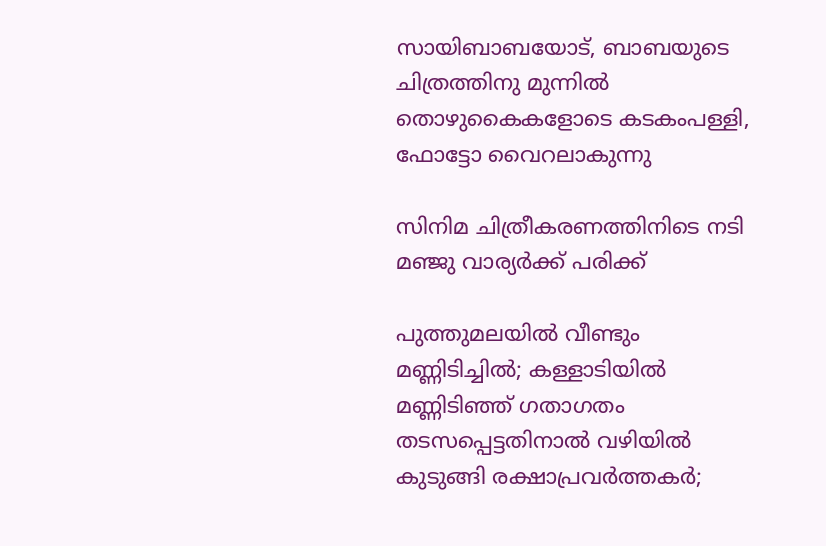സായിബാബയോട്, ബാബയുടെ ചിത്രത്തിനു മുന്നില്‍ തൊഴുകൈകളോടെ കടകംപള്ളി, ഫോട്ടോ വൈറലാകുന്നു

സിനിമ ചിത്രീകരണത്തിനിടെ നടി മഞ്ജു വാര്യര്‍ക്ക് പരിക്ക്

പുത്തുമലയില്‍ വീണ്ടും മണ്ണിടിച്ചില്‍; കള്ളാടിയില്‍ മണ്ണിടിഞ്ഞ് ഗതാഗതം തടസപ്പെട്ടതിനാല്‍ വഴിയില്‍ കുടുങ്ങി രക്ഷാപ്രവര്‍ത്തകര്‍;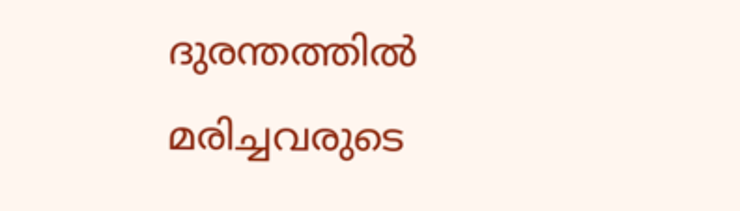ദുരന്തത്തില്‍ മരിച്ചവരുടെ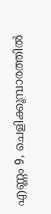എണ്ണം 9, ചെളിക്കൂമ്പാരത്തില്‍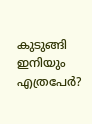കുടുങ്ങി ഇനിയും എത്രപേര്‍?